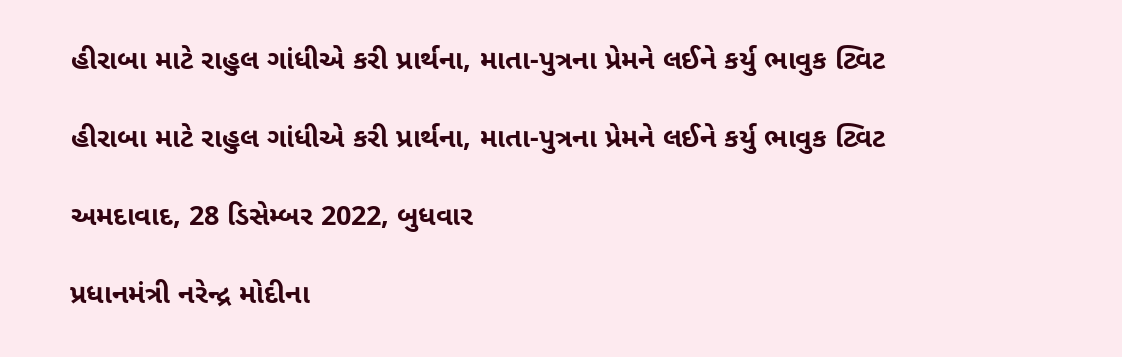હીરાબા માટે રાહુલ ગાંધીએ કરી પ્રાર્થના, માતા-પુત્રના પ્રેમને લઈને કર્યુ ભાવુક ટ્વિટ

હીરાબા માટે રાહુલ ગાંધીએ કરી પ્રાર્થના, માતા-પુત્રના પ્રેમને લઈને કર્યુ ભાવુક ટ્વિટ

અમદાવાદ, 28 ડિસેમ્બર 2022, બુધવાર

પ્રધાનમંત્રી નરેન્દ્ર મોદીના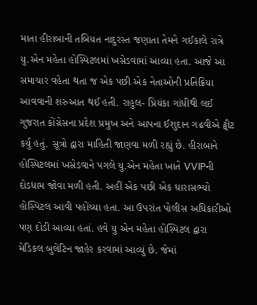માતા હીરાબાની તબિયત નાદુરસ્ત જણાતા તેમને ગઈકાલે રાત્રે યુ.એન મહેતા હોસ્પિટલમાં ખસેડવામાં આવ્યા હતા. આજે આ સમાચાર વહેતા થતા જ એક પછી એક નેતાઓની પ્રતિક્રિયા આવવાની શરુઆત થઈ હતી. રાહુલ- પ્રિયંકા ગાંધીથી લઈ ગુજરાત કોંગ્રેસના પ્રદેશ પ્રમુખ અને આપના ઈશુદાન ગઢવીએ ટ્વીટ કર્યુ હતું. સૂત્રો દ્વારા માહિતી જાણવા મળી રહ્યું છે. હીરાબાને હોસ્પિટલમાં ખસેડવાને પગલે યુ.એન મહેતા ખાતે VVIPની દોડધામ જોવા મળી હતી. અહીં એક પછી એક ધારાસભ્યો હોસ્પિટલ આવી પહોંચ્યા હતા. આ ઉપરાંત પોલીસ અધિકારીઓ પણ દોડી આવ્યા હતાં. હવે યુ એન મહેતા હોસ્પિટલ દ્વારા મેડિકલ બુલેટિન જાહેર કરવામાં આવ્યું છે. જેમાં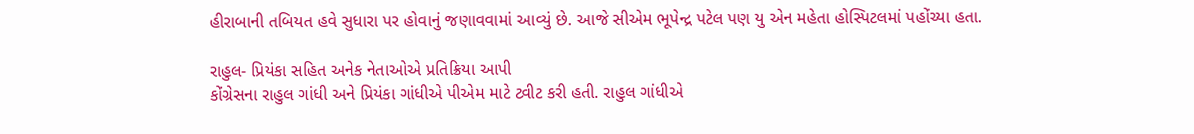હીરાબાની તબિયત હવે સુધારા પર હોવાનું જણાવવામાં આવ્યું છે. આજે સીએમ ભૂપેન્દ્ર પટેલ પણ યુ એન મહેતા હોસ્પિટલમાં પહોંચ્યા હતા.

રાહુલ- પ્રિયંકા સહિત અનેક નેતાઓએ પ્રતિક્રિયા આપી
કોંગ્રેસના રાહુલ ગાંધી અને પ્રિયંકા ગાંધીએ પીએમ માટે ટ્વીટ કરી હતી. રાહુલ ગાંધીએ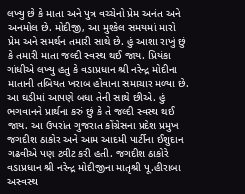લખ્યુ છે કે માતા અને પુત્ર વચ્ચેનો પ્રેમ અનંત અને અનમોલ છે. મોદીજી, આ મુશ્કેલ સમયમાં મારો પ્રેમ અને સમર્થન તમારી સાથે છે. હું આશા રાખું છું કે તમારી માતા જલ્દી સ્વસ્થ થઈ જાય. પ્રિયંકા ગાંધીએ લખ્યુ હતુ કે વડાપ્રધાન શ્રી નરેન્દ્ર મોદીના માતાની તબિયત ખરાબ હોવાના સમાચાર મળ્યા છે. આ ઘડીમાં આપણે બધા તેની સાથે છીએ. હું ભગવાનને પ્રાર્થના કરું છું કે તે જલ્દી સ્વસ્થ થઈ જાય. આ ઉપરાંત ગુજરાત કોંગ્રેસના પ્રદેશ પ્રમુખ જગદીશ ઠાકોર અને આમ આદમી પાર્ટીના ઈશુદાન ગઢવીએ પણ ટ્વીટ કરી હતી. જગદીશ ઠાકોરે વડાપ્રધાન શ્રી નરેન્દ્ર મોદીજીના માતૃશ્રી પૂ.હીરાબા અસ્વસ્થ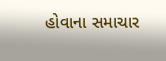હોવાના સમાચાર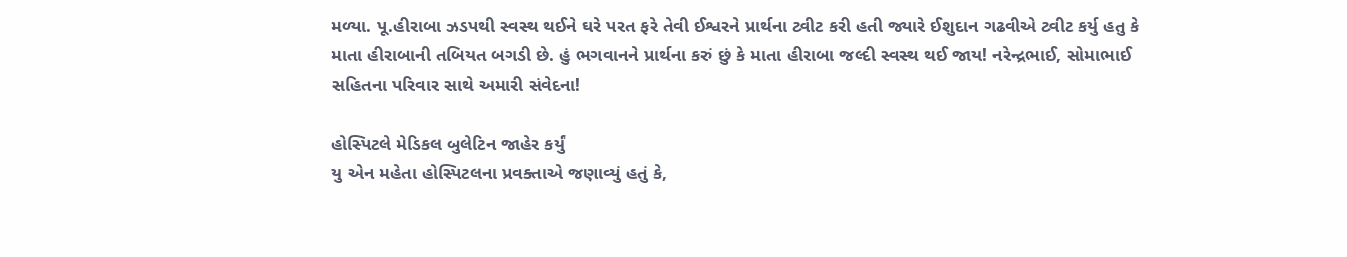મળ્યા. પૂ.હીરાબા ઝડપથી સ્વસ્થ થઈને ઘરે પરત ફરે તેવી ઈશ્વરને પ્રાર્થના ટ્વીટ કરી હતી જ્યારે ઈશુદાન ગઢવીએ ટ્વીટ કર્યુ હતુ કે માતા હીરાબાની તબિયત બગડી છે. હું ભગવાનને પ્રાર્થના કરું છું કે માતા હીરાબા જલ્દી સ્વસ્થ થઈ જાય! નરેન્દ્રભાઈ, સોમાભાઈ સહિતના પરિવાર સાથે અમારી સંવેદના!

હોસ્પિટલે મેડિકલ બુલેટિન જાહેર કર્યું
યુ એન મહેતા હોસ્પિટલના પ્રવક્તાએ જણાવ્યું હતું કે,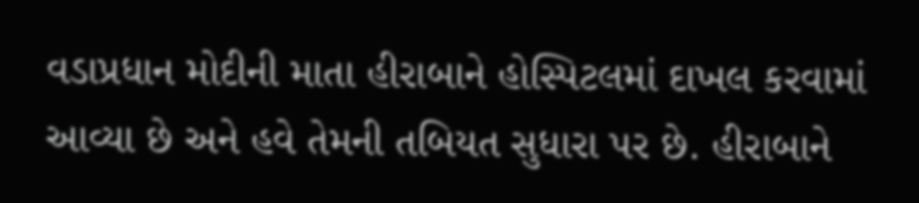વડાપ્રધાન મોદીની માતા હીરાબાને હોસ્પિટલમાં દાખલ કરવામાં આવ્યા છે અને હવે તેમની તબિયત સુધારા પર છે. હીરાબાને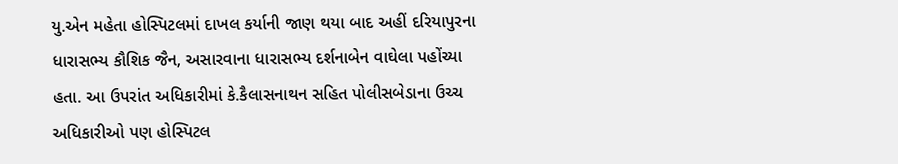યુ.એન મહેતા હોસ્પિટલમાં દાખલ કર્યાની જાણ થયા બાદ અહીં દરિયાપુરના ધારાસભ્ય કૌશિક જૈન, અસારવાના ધારાસભ્ય દર્શનાબેન વાઘેલા પહોંચ્યા હતા. આ ઉપરાંત અધિકારીમાં કે.કૈલાસનાથન સહિત પોલીસબેડાના ઉચ્ચ અધિકારીઓ પણ હોસ્પિટલ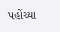પહોંચ્યા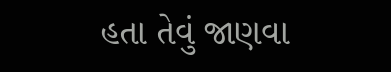હતા તેવું જાણવા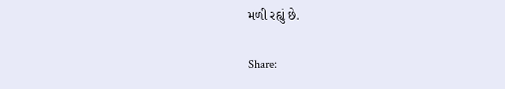મળી રહ્યું છે.

Share: